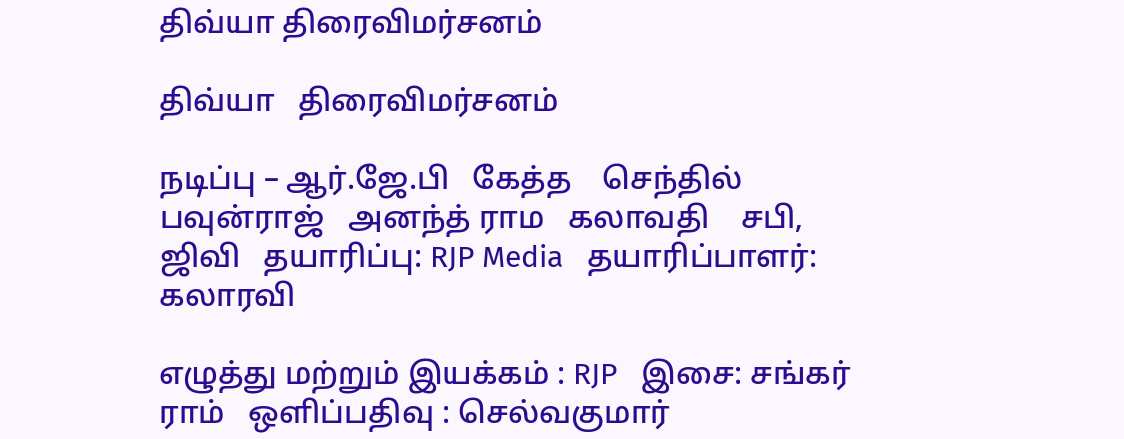திவ்யா திரைவிமர்சனம்

திவ்யா   திரைவிமர்சனம்

நடிப்பு – ஆர்.ஜே.பி   கேத்த    செந்தில்   பவுன்ராஜ்   அனந்த் ராம   கலாவதி    சபி, ஜிவி   தயாரிப்பு: RJP Media   தயாரிப்பாளர்: கலாரவி

எழுத்து மற்றும் இயக்கம் : RJP   இசை: சங்கர் ராம்   ஒளிப்பதிவு : செல்வகுமார்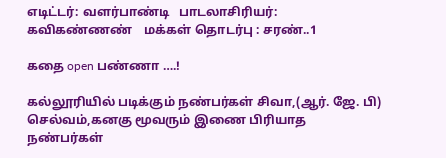எடிட்டர்: வளர்பாண்டி   பாடலாசிரியர்: கவிகண்ணண்    மக்கள் தொடர்பு : சரண்..1

கதை open பண்ணா ….!

கல்லூரியில் படிக்கும் நண்பர்கள் சிவா,(ஆர். ஜே. பி) செல்வம்,கனகு மூவரும் இணை பிரியாத நண்பர்கள்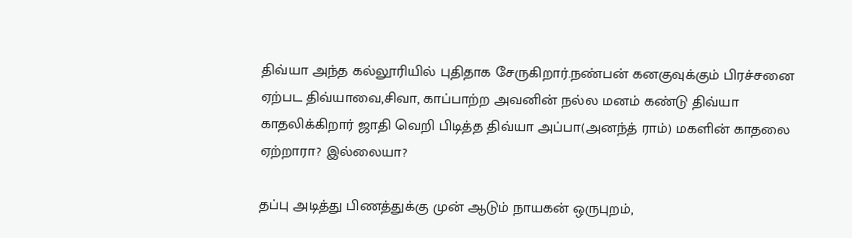திவ்யா அந்த கல்லூரியில் புதிதாக சேருகிறார்.நண்பன் கனகுவுக்கும் பிரச்சனை ஏற்பட திவ்யாவை,சிவா, காப்பாற்ற அவனின் நல்ல மனம் கண்டு திவ்யா காதலிக்கிறார் ஜாதி வெறி பிடித்த திவ்யா அப்பா(அனந்த் ராம்) மகளின் காதலை ஏற்றாரா? இல்லையா?

தப்பு அடித்து பிணத்துக்கு முன் ஆடும் நாயகன் ஒருபுறம்,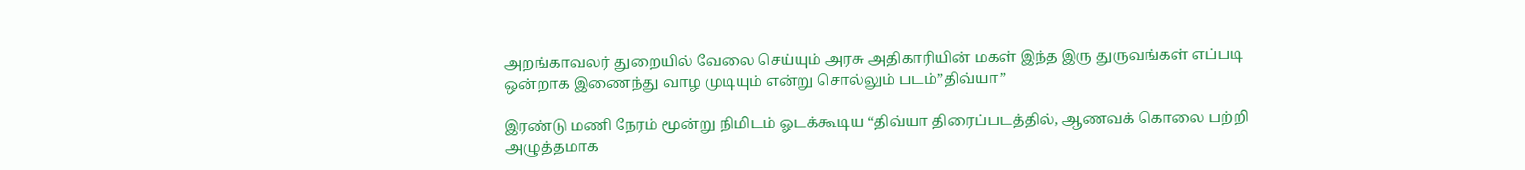அறங்காவலர் துறையில் வேலை செய்யும் அரசு அதிகாரியின் மகள் இந்த இரு துருவங்கள் எப்படி ஒன்றாக இணைந்து வாழ முடியும் என்று சொல்லும் படம்”திவ்யா”

இரண்டு மணி நேரம் மூன்று நிமிடம் ஓடக்கூடிய “திவ்யா திரைப்படத்தில், ஆணவக் கொலை பற்றி அழுத்தமாக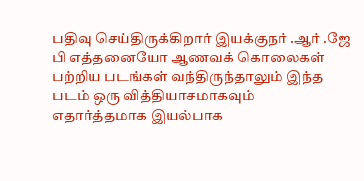பதிவு செய்திருக்கிறார் இயக்குநர் .ஆர் .ஜே பி எத்தனையோ ஆணவக் கொலைகள் பற்றிய படங்கள் வந்திருந்தாலும் இந்த படம் ஒரு வித்தியாசமாகவும் எதார்த்தமாக இயல்பாக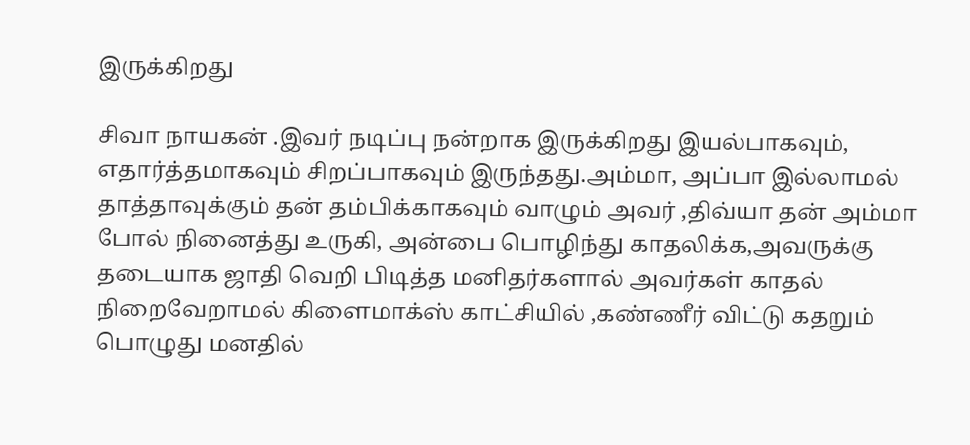இருக்கிறது

சிவா நாயகன் .இவர் நடிப்பு நன்றாக இருக்கிறது இயல்பாகவும், எதார்த்தமாகவும் சிறப்பாகவும் இருந்தது.அம்மா, அப்பா இல்லாமல் தாத்தாவுக்கும் தன் தம்பிக்காகவும் வாழும் அவர் ,திவ்யா தன் அம்மா போல் நினைத்து உருகி, அன்பை பொழிந்து காதலிக்க,அவருக்கு தடையாக ஜாதி வெறி பிடித்த மனிதர்களால் அவர்கள் காதல் நிறைவேறாமல் கிளைமாக்ஸ் காட்சியில் ,கண்ணீர் விட்டு கதறும் பொழுது மனதில்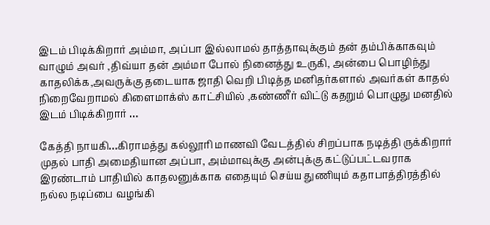இடம் பிடிக்கிறார் அம்மா, அப்பா இல்லாமல் தாத்தாவுக்கும் தன் தம்பிக்காகவும் வாழும் அவர் ,திவ்யா தன் அம்மா போல் நினைத்து உருகி, அன்பை பொழிந்து காதலிக்க,அவருக்கு தடையாக ஜாதி வெறி பிடித்த மனிதர்களால் அவர்கள் காதல் நிறைவேறாமல் கிளைமாக்ஸ் காட்சியில் ,கண்ணீர் விட்டு கதறும் பொழுது மனதில் இடம் பிடிக்கிறார் …

கேத்தி நாயகி…கிராமத்து கல்லூரி மாணவி வேடத்தில் சிறப்பாக நடித்தி ருக்கிறார் முதல் பாதி அமைதியான அப்பா, அம்மாவுக்கு அன்புக்கு கட்டுப்பட்டவராக இரண்டாம் பாதியில் காதலனுக்காக எதையும் செய்ய துணியும் கதாபாத்திரத்தில் நல்ல நடிப்பை வழங்கி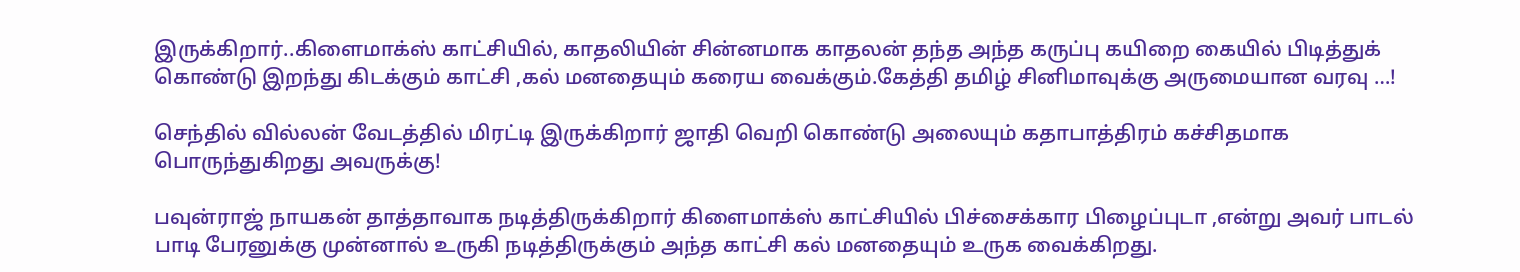இருக்கிறார்..கிளைமாக்ஸ் காட்சியில், காதலியின் சின்னமாக காதலன் தந்த அந்த கருப்பு கயிறை கையில் பிடித்துக் கொண்டு இறந்து கிடக்கும் காட்சி ,கல் மனதையும் கரைய வைக்கும்.கேத்தி தமிழ் சினிமாவுக்கு அருமையான வரவு …!

செந்தில் வில்லன் வேடத்தில் மிரட்டி இருக்கிறார் ஜாதி வெறி கொண்டு அலையும் கதாபாத்திரம் கச்சிதமாக பொருந்துகிறது அவருக்கு!

பவுன்ராஜ் நாயகன் தாத்தாவாக நடித்திருக்கிறார் கிளைமாக்ஸ் காட்சியில் பிச்சைக்கார பிழைப்புடா ,என்று அவர் பாடல் பாடி பேரனுக்கு முன்னால் உருகி நடித்திருக்கும் அந்த காட்சி கல் மனதையும் உருக வைக்கிறது.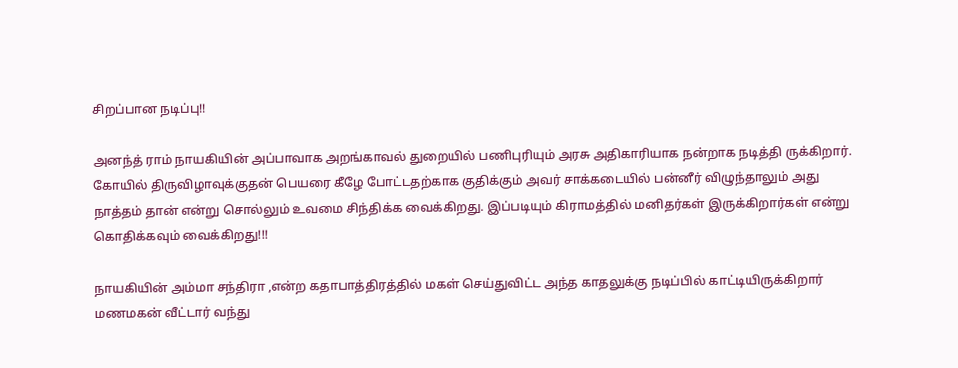சிறப்பான நடிப்பு!!

அனந்த் ராம் நாயகியின் அப்பாவாக அறங்காவல் துறையில் பணிபுரியும் அரசு அதிகாரியாக நன்றாக நடித்தி ருக்கிறார்.
கோயில் திருவிழாவுக்குதன் பெயரை கீழே போட்டதற்காக குதிக்கும் அவர் சாக்கடையில் பன்னீர் விழுந்தாலும் அது நாத்தம் தான் என்று சொல்லும் உவமை சிந்திக்க வைக்கிறது. இப்படியும் கிராமத்தில் மனிதர்கள் இருக்கிறார்கள் என்று கொதிக்கவும் வைக்கிறது!!!

நாயகியின் அம்மா சந்திரா ,என்ற கதாபாத்திரத்தில் மகள் செய்துவிட்ட அந்த காதலுக்கு நடிப்பில் காட்டியிருக்கிறார் மணமகன் வீட்டார் வந்து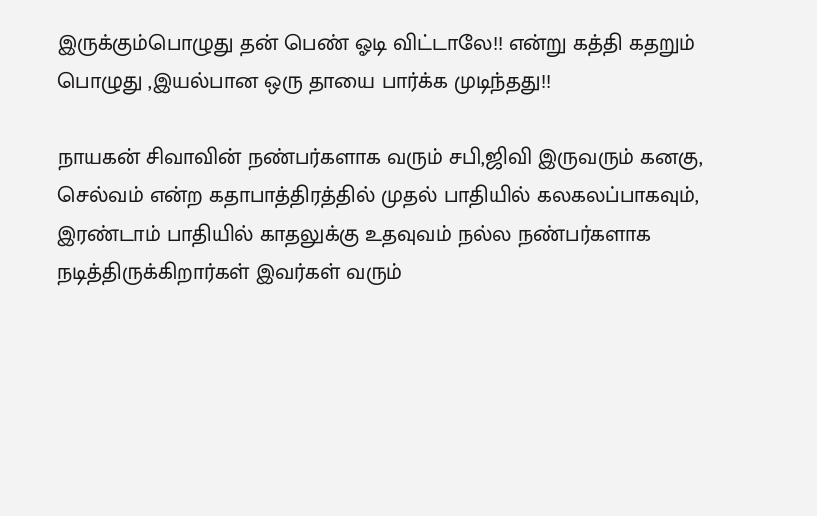இருக்கும்பொழுது தன் பெண் ஓடி விட்டாலே!! என்று கத்தி கதறும் பொழுது ,இயல்பான ஒரு தாயை பார்க்க முடிந்தது!!

நாயகன் சிவாவின் நண்பர்களாக வரும் சபி,ஜிவி இருவரும் கனகு, செல்வம் என்ற கதாபாத்திரத்தில் முதல் பாதியில் கலகலப்பாகவும், இரண்டாம் பாதியில் காதலுக்கு உதவுவம் நல்ல நண்பர்களாக நடித்திருக்கிறார்கள் இவர்கள் வரும்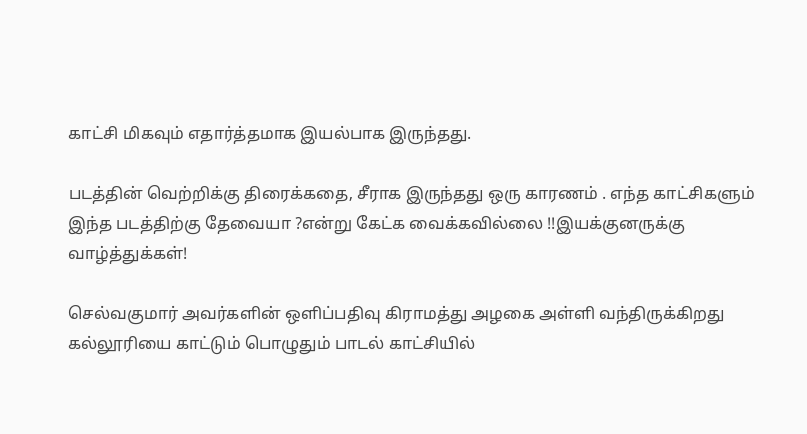காட்சி மிகவும் எதார்த்தமாக இயல்பாக இருந்தது.

படத்தின் வெற்றிக்கு திரைக்கதை, சீராக இருந்தது ஒரு காரணம் . எந்த காட்சிகளும் இந்த படத்திற்கு தேவையா ?என்று கேட்க வைக்கவில்லை !!இயக்குனருக்கு வாழ்த்துக்கள்!

செல்வகுமார் அவர்களின் ஒளிப்பதிவு கிராமத்து அழகை அள்ளி வந்திருக்கிறது கல்லூரியை காட்டும் பொழுதும் பாடல் காட்சியில்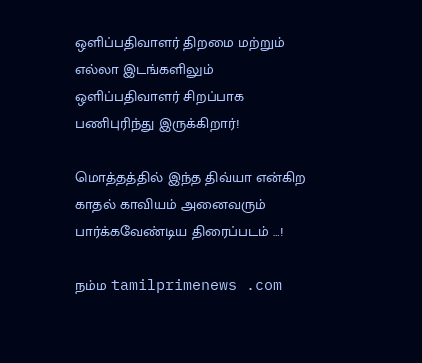ஒளிப்பதிவாளர் திறமை மற்றும் எல்லா இடங்களிலும் ஒளிப்பதிவாளர் சிறப்பாக பணிபுரிந்து இருக்கிறார்!

மொத்தத்தில் இந்த திவ்யா என்கிற காதல் காவியம் அனைவரும் பார்க்கவேண்டிய திரைப்படம் …!

நம்ம tamilprimenews .com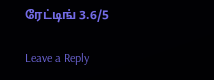ரேட்டிங் 3.6/5

Leave a Reply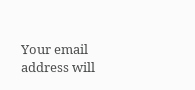Your email address will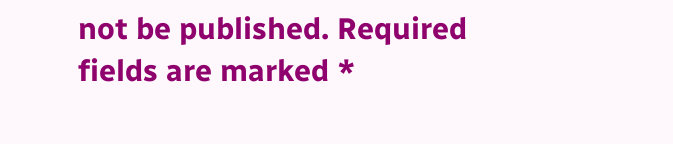not be published. Required fields are marked *